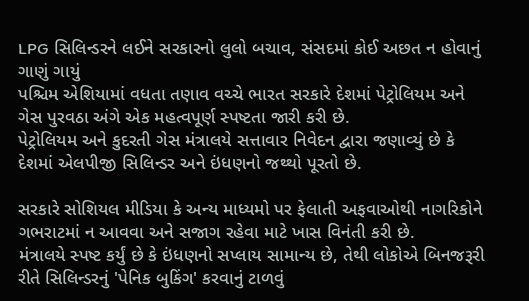LPG સિલિન્ડરને લઈને સરકારનો લુલો બચાવ, સંસદમાં કોઈ અછત ન હોવાનું ગાણું ગાયું
પશ્ચિમ એશિયામાં વધતા તણાવ વચ્ચે ભારત સરકારે દેશમાં પેટ્રોલિયમ અને ગેસ પુરવઠા અંગે એક મહત્વપૂર્ણ સ્પષ્ટતા જારી કરી છે.
પેટ્રોલિયમ અને કુદરતી ગેસ મંત્રાલયે સત્તાવાર નિવેદન દ્વારા જણાવ્યું છે કે દેશમાં એલપીજી સિલિન્ડર અને ઇંધણનો જથ્થો પૂરતો છે.

સરકારે સોશિયલ મીડિયા કે અન્ય માધ્યમો પર ફેલાતી અફવાઓથી નાગરિકોને ગભરાટમાં ન આવવા અને સજાગ રહેવા માટે ખાસ વિનંતી કરી છે.
મંત્રાલયે સ્પષ્ટ કર્યું છે કે ઇંધણનો સપ્લાય સામાન્ય છે, તેથી લોકોએ બિનજરૂરી રીતે સિલિન્ડરનું 'પેનિક બુકિંગ' કરવાનું ટાળવું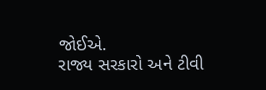જોઈએ.
રાજ્ય સરકારો અને ટીવી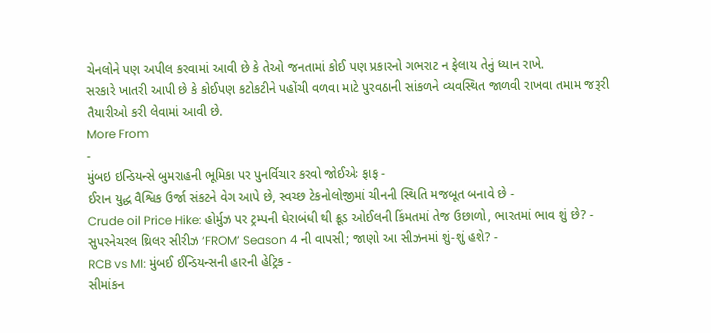ચેનલોને પણ અપીલ કરવામાં આવી છે કે તેઓ જનતામાં કોઈ પણ પ્રકારનો ગભરાટ ન ફેલાય તેનું ધ્યાન રાખે.
સરકારે ખાતરી આપી છે કે કોઈપણ કટોકટીને પહોંચી વળવા માટે પુરવઠાની સાંકળને વ્યવસ્થિત જાળવી રાખવા તમામ જરૂરી તૈયારીઓ કરી લેવામાં આવી છે.
More From
-
મુંબઇ ઇન્ડિયન્સે બુમરાહની ભૂમિકા પર પુનર્વિચાર કરવો જોઈએઃ ફાફ -
ઈરાન યુદ્ધ વૈશ્વિક ઉર્જા સંકટને વેગ આપે છે, સ્વચ્છ ટેકનોલોજીમાં ચીનની સ્થિતિ મજબૂત બનાવે છે -
Crude oil Price Hike: હોર્મુઝ પર ટ્રમ્પની ઘેરાબંધી થી ક્રૂડ ઓઈલની કિંમતમાં તેજ ઉછાળો, ભારતમાં ભાવ શું છે? -
સુપરનેચરલ થ્રિલર સીરીઝ ‘FROM’ Season 4 ની વાપસી; જાણો આ સીઝનમાં શું-શું હશે? -
RCB vs MI: મુંબઈ ઈન્ડિયન્સની હારની હેટ્રિક -
સીમાંકન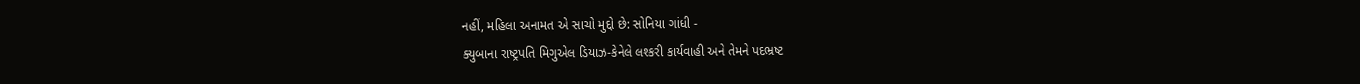નહીં, મહિલા અનામત એ સાચો મુદ્દો છે: સોનિયા ગાંધી -
ક્યુબાના રાષ્ટ્રપતિ મિગુએલ ડિયાઝ-કેનેલે લશ્કરી કાર્યવાહી અને તેમને પદભ્રષ્ટ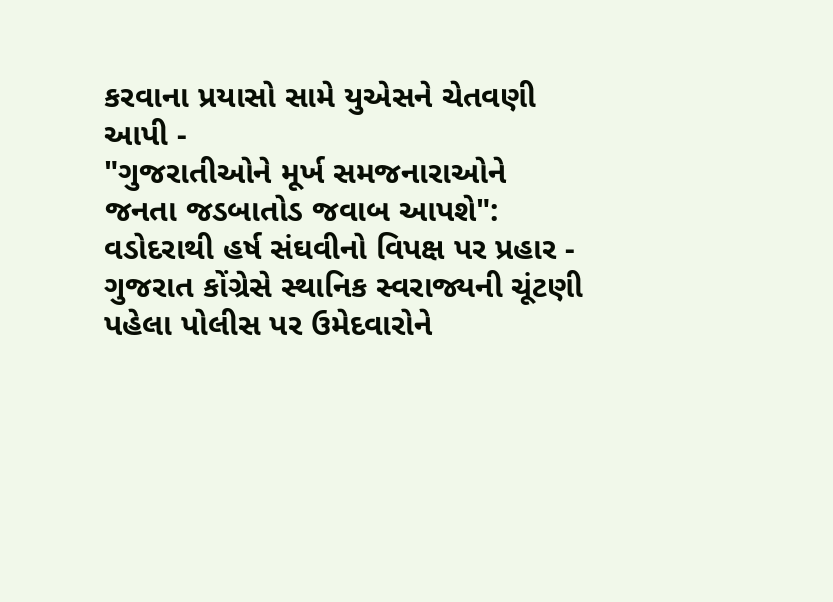કરવાના પ્રયાસો સામે યુએસને ચેતવણી આપી -
"ગુજરાતીઓને મૂર્ખ સમજનારાઓને જનતા જડબાતોડ જવાબ આપશે": વડોદરાથી હર્ષ સંઘવીનો વિપક્ષ પર પ્રહાર -
ગુજરાત કોંગ્રેસે સ્થાનિક સ્વરાજ્યની ચૂંટણી પહેલા પોલીસ પર ઉમેદવારોને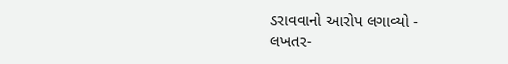ડરાવવાનો આરોપ લગાવ્યો -
લખતર-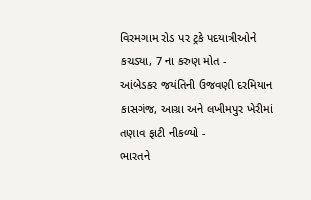વિરમગામ રોડ પર ટ્રકે પદયાત્રીઓને કચડ્યા, 7 ના કરુણ મોત -
આંબેડકર જયંતિની ઉજવણી દરમિયાન કાસગંજ, આગ્રા અને લખીમપુર ખેરીમાં તણાવ ફાટી નીકળ્યો -
ભારતને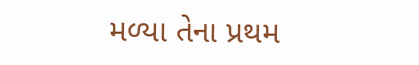મળ્યા તેના પ્રથમ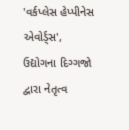'વર્કપ્લેસ હેપ્પીનેસ એવોર્ડ્સ', ઉદ્યોગના દિગ્ગજો દ્વારા નેતૃત્વ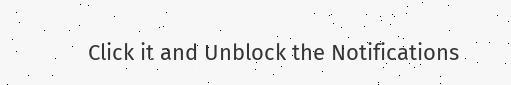Click it and Unblock the Notifications